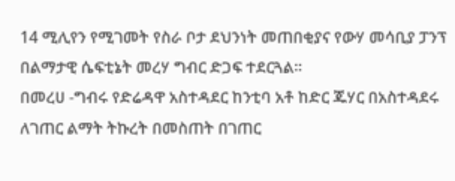14 ሚሊየን የሚገመት የስራ ቦታ ደህንነት መጠበቂያና የውሃ መሳቢያ ፓንፕ በልማታዊ ሴፍቲኔት መረሃ ግብር ድጋፍ ተደርጓል፡፡
በመረሀ -ግብሩ የድሬዳዋ አስተዳደር ከንቲባ አቶ ከድር ጁሃር በአስተዳደሩ ለገጠር ልማት ትኩረት በመስጠት በገጠር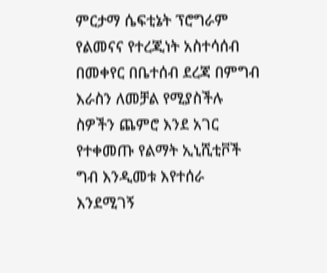ምርታማ ሴፍቲኔት ፕሮግራም የልመናና የተረጂነት አስተሳሰብ በመቀየር በቤተሰብ ደረጃ በምግብ እራስን ለመቻል የሚያስችሉ ስዎችን ጨምሮ እንደ አገር የተቀመጡ የልማት ኢኒሺቲቮች ግብ እንዲመቱ እየተሰራ እንደሚገኝ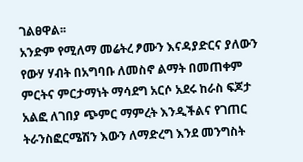ገልፀዋል፡፡
አንድም የሚለማ መሬትረ ፆሙን እናዳያድርና ያለውን የውሃ ሃብት በአግባቡ ለመስኖ ልማት በመጠቀም ምርትና ምርታማነት ማሳደግ አርሶ አደሩ ከራስ ፍጆታ አልፎ ለገበያ ጭምር ማምረት እንዲችልና የገጠር ትራንስፎርሜሽን እውን ለማድረግ እንደ መንግስት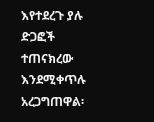እየተደረጉ ያሉ ድጋፎች ተጠናክረው እንደሚቀጥሉ አረጋግጠዋል፡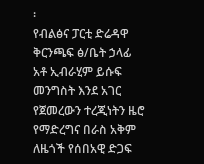፡
የብልፅና ፓርቲ ድሬዳዋ ቅርንጫፍ ፅ/ቤት ኃላፊ አቶ ኢብራሂም ይሱፍ መንግስት እንደ አገር የጀመረውን ተረጂነትን ዜሮ የማድረግና በራስ አቅም ለዜጎች የሰበአዊ ድጋፍ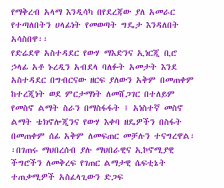የማቅረብ አላማ እንዲሳካ በየደረጃው ያለ አመራር የተጣለበትን ሀላፊነት የመወጣት ግዴታ እንዳለበት አሳስበዋ፡፡
የድሬደዋ አስተዳደር የውሃ ማእድንና ኢነርጂ ቢሮ ኃላፊ አቶ ኑረዲን አብደላ ባለፉት አመታት እንደ አስተዳደር በግብርናው ዘርፍ ያለውን አቅም በመጠቀም ከተረጂነት ወደ ምርታማነት ለመሸጋገር በተለይም የመስኖ ልማት ስራን በማስፋፋት ፤ አነስተኛ መስኖ ልማት ቴክኖሎጂንና የውሃ እቀባ ዘዴዎችን በስፋት በመጠቀም ሰፊ አቅም ለመፍጠር መቻሉን ተናግረዋል፡፡በገጠሩ ማህበረሰብ ያሉ ማህበራዊና ኢኮኖሚያዊ ችግሮችን ለመቅረፍ የገጠር ልማታዊ ሴፍቲኔት ተጠቃሚዎች አስፈላጊውን ድጋፍ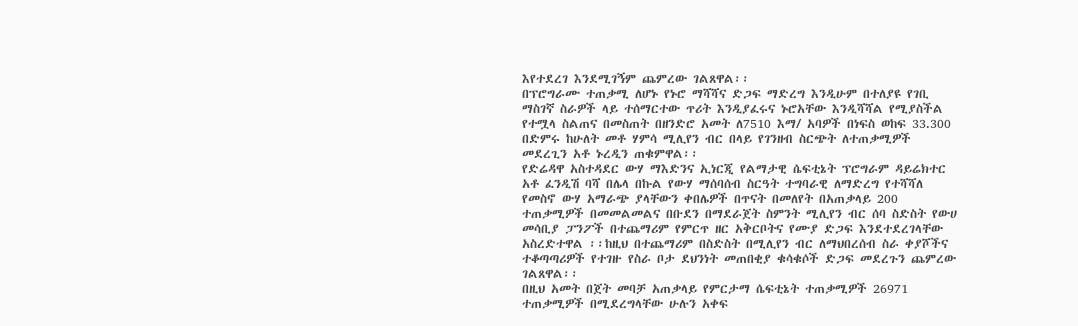እየተደረገ እንደሚገኝም ጨምረው ገልጸዋል፡፡
በፕሮግራሙ ተጠቃሚ ለሆኑ የኑሮ ማሻሻና ድጋፍ ማድረግ እንዲሁም በተለያዩ የገቢ ማስገኛ ስራዎች ላይ ተሰማርተው ጥሪት እንዲያፈሩና ኑሮአቸው እንዲሻሻል የሚያስችል የተሟላ ስልጠና በመስጠት በዘንድሮ አመት ለ7510 እማ/ አባዎች በነፍስ ወከፍ 33.300 በድምሩ ከሁለት መቶ ሃምሳ ሚሊየን ብር በላይ የገንዘብ ስርጭት ለተጠቃሚዎች መደረጊን አቶ ኑረዲን ጠቁምዋል፡፡
የድሬዳዋ አስተዳደር ውሃ ማእድንና ኢነርጂ የልማታዊ ሴፍቲኔት ፕሮግራም ዳይሬክተር አቶ ፈንዲሽ ባሻ በሌላ በኩል የውሃ ማሰባሰብ ስርዓት ተግባራዊ ለማድረግ የተሻሻለ የመስኖ ውሃ አማራጭ ያላቸውን ቀበሌዎች በጥናት በመለየት በአጠቃላይ 200 ተጠቃሚዎች በመመልመልና በቡደን በማደራጀት ስምንት ሚሊየን ብር ሰባ ስድስት የውሀ መሳቢያ ፓንፖች በተጨማሪም የምርጥ ዘር አቅርቦትና የሙያ ድጋፍ እንደተደረገላቸው አስረድተዋል ፡፡ከዚህ በተጨማሪም በስድስት በሚሊየን ብር ለማህበረሰብ ስራ ቀያሾችና ተቆጣጣሪዎች የተገዙ የስራ ቦታ ደህንነት መጠበቂያ ቁሳቁሶች ድጋፍ መደረጉን ጨምረው ገልጸዋል፡፡
በዚህ አመት በጀት መባቻ አጠቃላይ የምርታማ ሴፍቲኔት ተጠቃሚዎች 26971 ተጠቃሚዎች በሚደረግላቸው ሁሉን አቀፍ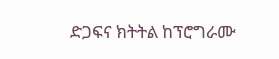ድጋፍና ክትትል ከፕሮግራሙ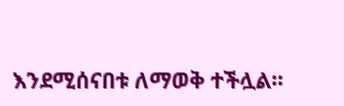እንደሚሰናበቱ ለማወቅ ተችሏል፡፡